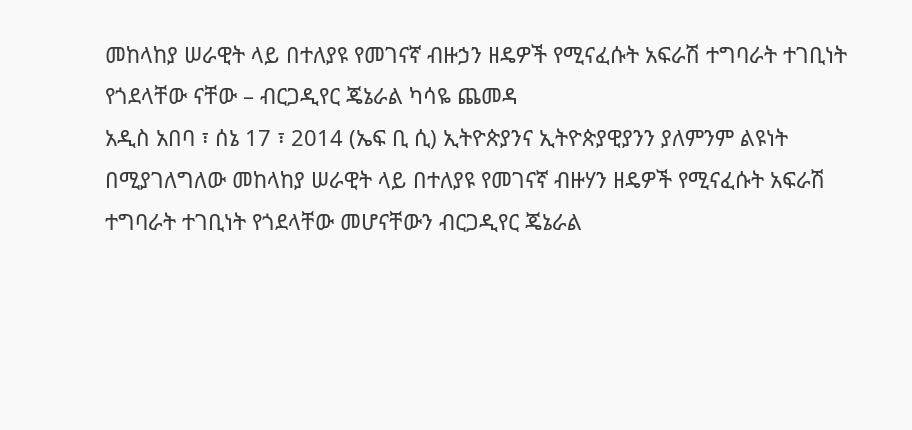መከላከያ ሠራዊት ላይ በተለያዩ የመገናኛ ብዙኃን ዘዴዎች የሚናፈሱት አፍራሽ ተግባራት ተገቢነት የጎደላቸው ናቸው – ብርጋዲየር ጄኔራል ካሳዬ ጨመዳ
አዲስ አበባ ፣ ሰኔ 17 ፣ 2014 (ኤፍ ቢ ሲ) ኢትዮጵያንና ኢትዮጵያዊያንን ያለምንም ልዩነት በሚያገለግለው መከላከያ ሠራዊት ላይ በተለያዩ የመገናኛ ብዙሃን ዘዴዎች የሚናፈሱት አፍራሽ ተግባራት ተገቢነት የጎደላቸው መሆናቸውን ብርጋዲየር ጄኔራል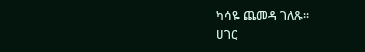ካሳዬ ጨመዳ ገለጹ፡፡
ሀገር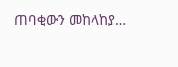ጠባቂውን መከላከያ…